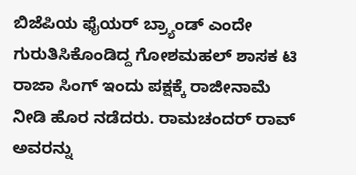ಬಿಜೆಪಿಯ ಫೈಯರ್ ಬ್ರ್ಯಾಂಡ್ ಎಂದೇ ಗುರುತಿಸಿಕೊಂಡಿದ್ದ ಗೋಶಮಹಲ್ ಶಾಸಕ ಟಿ ರಾಜಾ ಸಿಂಗ್ ಇಂದು ಪಕ್ಷಕ್ಕೆ ರಾಜೀನಾಮೆ ನೀಡಿ ಹೊರ ನಡೆದರು. ರಾಮಚಂದರ್ ರಾವ್ ಅವರನ್ನು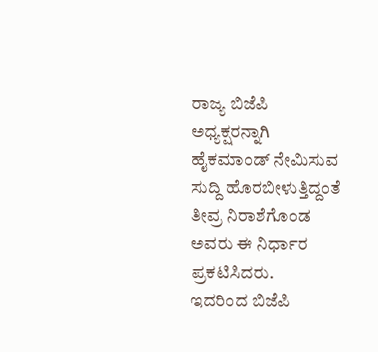ರಾಜ್ಯ ಬಿಜೆಪಿ ಅಧ್ಯಕ್ಷರನ್ನಾಗಿ ಹೈಕಮಾಂಡ್ ನೇಮಿಸುವ ಸುದ್ದಿ ಹೊರಬೀಳುತ್ತಿದ್ದಂತೆ ತೀವ್ರ ನಿರಾಶೆಗೊಂಡ ಅವರು ಈ ನಿರ್ಧಾರ ಪ್ರಕಟಿಸಿದರು.
ಇದರಿಂದ ಬಿಜೆಪಿ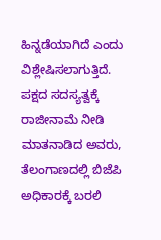ಹಿನ್ನಡೆಯಾಗಿದೆ ಎಂದು ವಿಶ್ಲೇಷಿಸಲಾಗುತ್ತಿದೆ.
ಪಕ್ಷದ ಸದಸ್ಯತ್ವಕ್ಕೆ ರಾಜೀನಾಮೆ ನೀಡಿ ಮಾತನಾಡಿದ ಅವರು, ತೆಲಂಗಾಣದಲ್ಲಿ ಬಿಜೆಪಿ ಅಧಿಕಾರಕ್ಕೆ ಬರಲಿ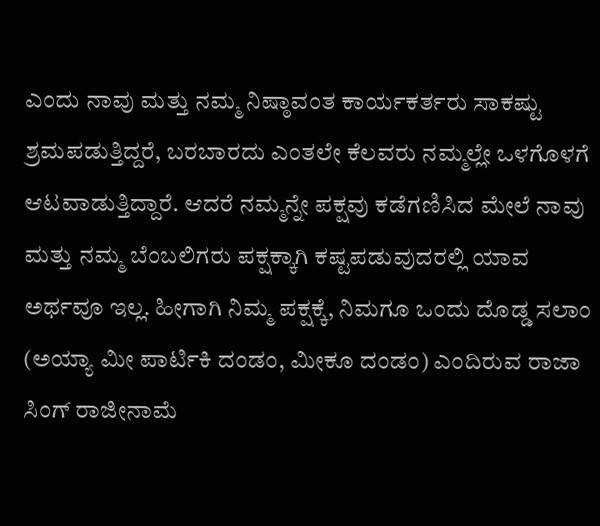ಎಂದು ನಾವು ಮತ್ತು ನಮ್ಮ ನಿಷ್ಠಾವಂತ ಕಾರ್ಯಕರ್ತರು ಸಾಕಷ್ಟು ಶ್ರಮಪಡುತ್ತಿದ್ದರೆ, ಬರಬಾರದು ಎಂತಲೇ ಕೆಲವರು ನಮ್ಮಲ್ಲೇ ಒಳಗೊಳಗೆ ಆಟವಾಡುತ್ತಿದ್ದಾರೆ. ಆದರೆ ನಮ್ಮನ್ನೇ ಪಕ್ಷವು ಕಡೆಗಣಿಸಿದ ಮೇಲೆ ನಾವು ಮತ್ತು ನಮ್ಮ ಬೆಂಬಲಿಗರು ಪಕ್ಷಕ್ಕಾಗಿ ಕಷ್ಟಪಡುವುದರಲ್ಲಿ ಯಾವ ಅರ್ಥವೂ ಇಲ್ಲ. ಹೀಗಾಗಿ ನಿಮ್ಮ ಪಕ್ಷಕ್ಕೆ, ನಿಮಗೂ ಒಂದು ದೊಡ್ಡ ಸಲಾಂ (ಅಯ್ಯಾ ಮೀ ಪಾರ್ಟಿಕಿ ದಂಡಂ, ಮೀಕೂ ದಂಡಂ) ಎಂದಿರುವ ರಾಜಾ ಸಿಂಗ್ ರಾಜೀನಾಮೆ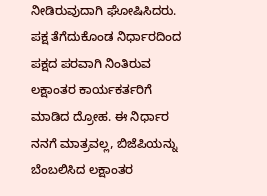ನೀಡಿರುವುದಾಗಿ ಘೋಷಿಸಿದರು.
ಪಕ್ಷ ತೆಗೆದುಕೊಂಡ ನಿರ್ಧಾರದಿಂದ ಪಕ್ಷದ ಪರವಾಗಿ ನಿಂತಿರುವ ಲಕ್ಷಾಂತರ ಕಾರ್ಯಕರ್ತರಿಗೆ ಮಾಡಿದ ದ್ರೋಹ. ಈ ನಿರ್ಧಾರ ನನಗೆ ಮಾತ್ರವಲ್ಲ, ಬಿಜೆಪಿಯನ್ನು ಬೆಂಬಲಿಸಿದ ಲಕ್ಷಾಂತರ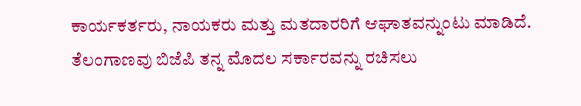ಕಾರ್ಯಕರ್ತರು, ನಾಯಕರು ಮತ್ತು ಮತದಾರರಿಗೆ ಆಘಾತವನ್ನುಂಟು ಮಾಡಿದೆ. ತೆಲಂಗಾಣವು ಬಿಜೆಪಿ ತನ್ನ ಮೊದಲ ಸರ್ಕಾರವನ್ನು ರಚಿಸಲು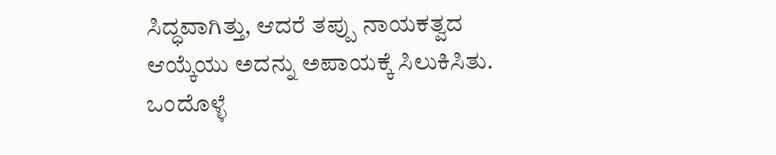ಸಿದ್ಧವಾಗಿತ್ತು, ಆದರೆ ತಪ್ಪು ನಾಯಕತ್ವದ ಆಯ್ಕೆಯು ಅದನ್ನು ಅಪಾಯಕ್ಕೆ ಸಿಲುಕಿಸಿತು. ಒಂದೊಳ್ಳೆ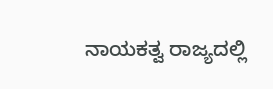ನಾಯಕತ್ವ ರಾಜ್ಯದಲ್ಲಿ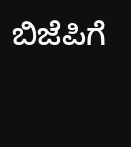ಬಿಜೆಪಿಗೆ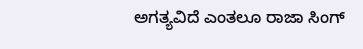ಅಗತ್ಯವಿದೆ ಎಂತಲೂ ರಾಜಾ ಸಿಂಗ್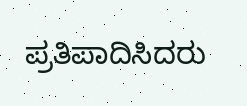ಪ್ರತಿಪಾದಿಸಿದರು